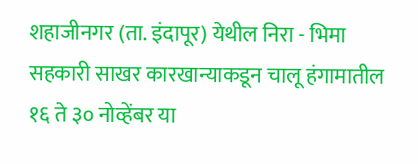शहाजीनगर (ता. इंदापूर) येथील निरा - भिमा सहकारी साखर कारखान्याकडून चालू हंगामातील १६ ते ३० नोव्हेंबर या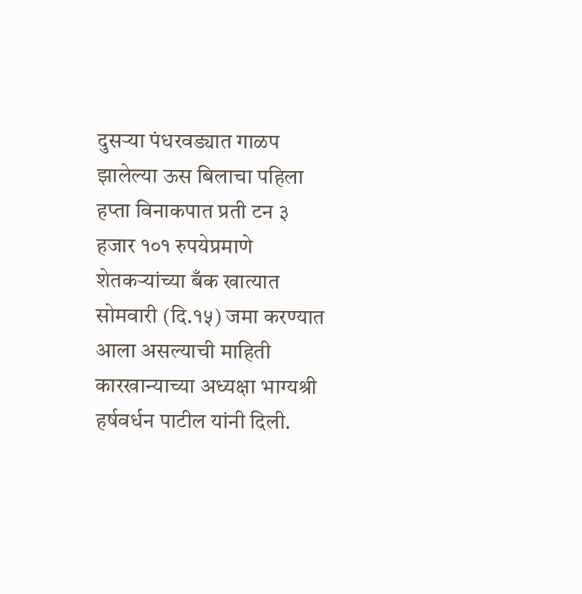दुसऱ्या पंधरवड्यात गाळप झालेल्या ऊस बिलाचा पहिला हप्ता विनाकपात प्रती टन ३ हजार १०१ रुपयेप्रमाणे शेतकऱ्यांच्या बँक खात्यात सोमवारी (दि.१५) जमा करण्यात आला असल्याची माहिती कारखान्याच्या अध्यक्षा भाग्यश्री हर्षवर्धन पाटील यांनी दिली.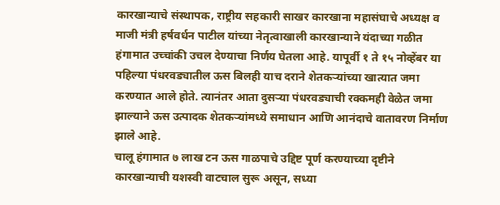कारखान्याचे संस्थापक, राष्ट्रीय सहकारी साखर कारखाना महासंघाचे अध्यक्ष व माजी मंत्री हर्षवर्धन पाटील यांच्या नेतृत्वाखाली कारखान्याने यंदाच्या गळीत हंगामात उच्चांकी उचल देण्याचा निर्णय घेतला आहे. यापूर्वी १ ते १५ नोव्हेंबर या पहिल्या पंधरवड्यातील ऊस बिलही याच दराने शेतकऱ्यांच्या खात्यात जमा करण्यात आले होते. त्यानंतर आता दुसऱ्या पंधरवड्याची रक्कमही वेळेत जमा झाल्याने ऊस उत्पादक शेतकऱ्यांमध्ये समाधान आणि आनंदाचे वातावरण निर्माण झाले आहे.
चालू हंगामात ७ लाख टन ऊस गाळपाचे उद्दिष्ट पूर्ण करण्याच्या दृष्टीने कारखान्याची यशस्वी वाटचाल सुरू असून, सध्या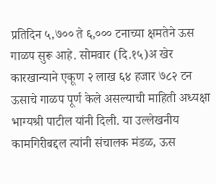प्रतिदिन ५,७०० ते ६,००० टनाच्या क्षमतेने ऊस गाळप सुरू आहे. सोमवार (दि.१५)अ खेर कारखान्याने एकूण २ लाख ६४ हजार ७८२ टन ऊसाचे गाळप पूर्ण केले असल्याची माहिती अध्यक्षा भाग्यश्री पाटील यांनी दिली. या उल्लेखनीय कामगिरीबद्दल त्यांनी संचालक मंडळ, ऊस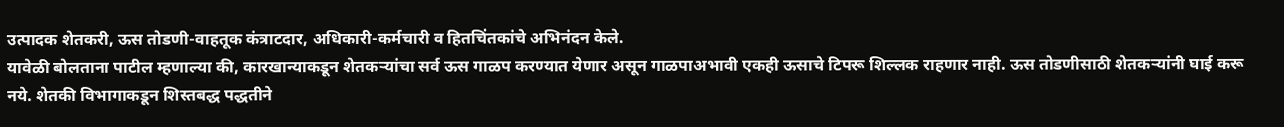उत्पादक शेतकरी, ऊस तोडणी-वाहतूक कंत्राटदार, अधिकारी-कर्मचारी व हितचिंतकांचे अभिनंदन केले.
यावेळी बोलताना पाटील म्हणाल्या की, कारखान्याकडून शेतकऱ्यांचा सर्व ऊस गाळप करण्यात येणार असून गाळपाअभावी एकही ऊसाचे टिपरू शिल्लक राहणार नाही. ऊस तोडणीसाठी शेतकऱ्यांनी घाई करू नये. शेतकी विभागाकडून शिस्तबद्ध पद्धतीने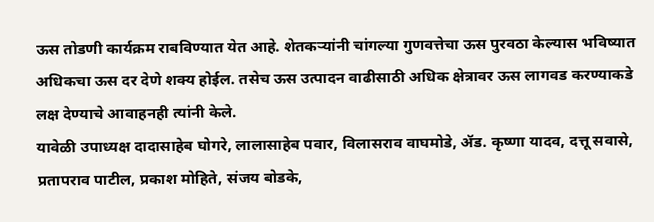ऊस तोडणी कार्यक्रम राबविण्यात येत आहे. शेतकऱ्यांनी चांगल्या गुणवत्तेचा ऊस पुरवठा केल्यास भविष्यात अधिकचा ऊस दर देणे शक्य होईल. तसेच ऊस उत्पादन वाढीसाठी अधिक क्षेत्रावर ऊस लागवड करण्याकडे लक्ष देण्याचे आवाहनही त्यांनी केले.
यावेळी उपाध्यक्ष दादासाहेब घोगरे, लालासाहेब पवार, विलासराव वाघमोडे, ॲड. कृष्णा यादव, दत्तू सवासे, प्रतापराव पाटील, प्रकाश मोहिते, संजय बोडके,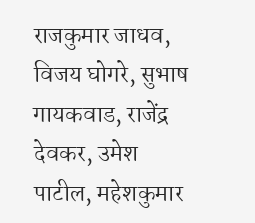राजकुमार जाधव, विजय घोगरे, सुभाष गायकवाड, राजेंद्र देवकर, उमेश पाटील, महेशकुमार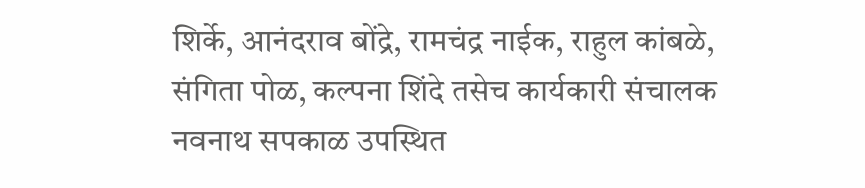शिर्के, आनंदराव बोंद्रे, रामचंद्र नाईक, राहुल कांबळे, संगिता पोळ, कल्पना शिंदे तसेच कार्यकारी संचालक नवनाथ सपकाळ उपस्थित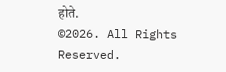होते.
©2026. All Rights Reserved.